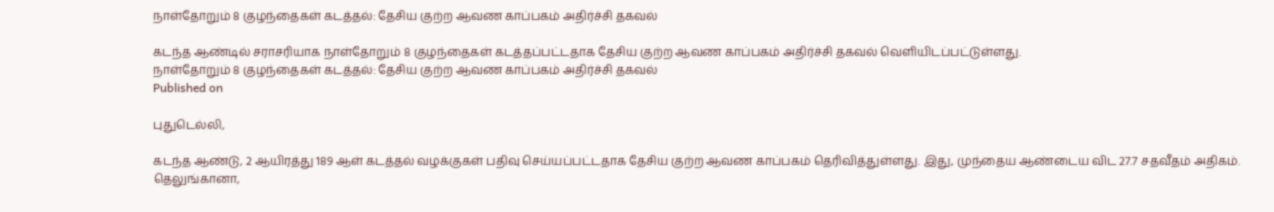நாள்தோறும் 8 குழந்தைகள் கடத்தல்: தேசிய குற்ற ஆவண காப்பகம் அதிர்ச்சி தகவல்

கடந்த ஆண்டில் சராசரியாக நாள்தோறும் 8 குழந்தைகள் கடத்தப்பட்டதாக தேசிய குற்ற ஆவண காப்பகம் அதிர்ச்சி தகவல் வெளியிடப்பட்டுள்ளது.
நாள்தோறும் 8 குழந்தைகள் கடத்தல்: தேசிய குற்ற ஆவண காப்பகம் அதிர்ச்சி தகவல்
Published on

புதுடெல்லி,

கடந்த ஆண்டு, 2 ஆயிரத்து 189 ஆள் கடத்தல் வழக்குகள் பதிவு செய்யப்பட்டதாக தேசிய குற்ற ஆவண காப்பகம் தெரிவித்துள்ளது. இது, முந்தைய ஆண்டைய விட 27.7 சதவீதம் அதிகம். தெலுங்கானா,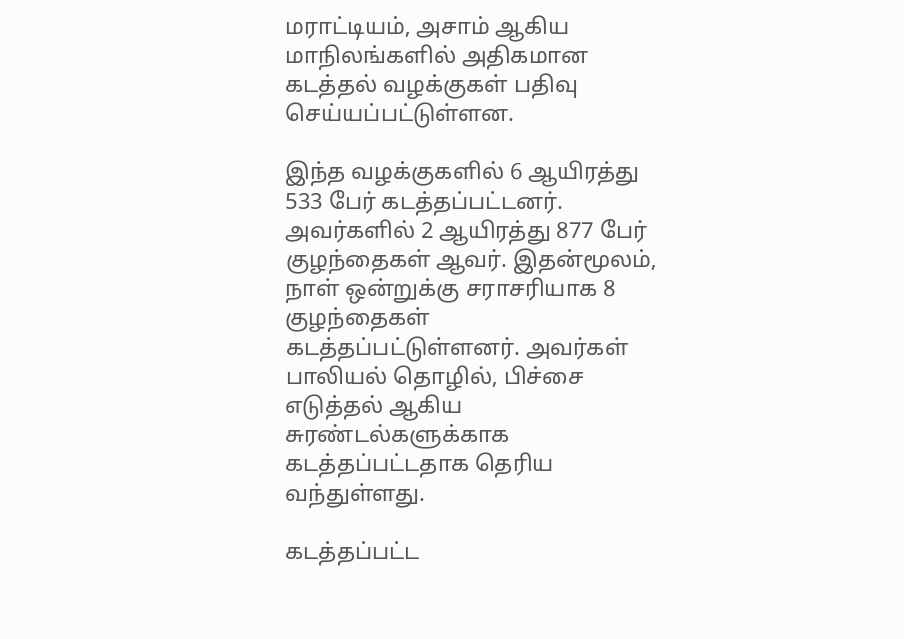மராட்டியம், அசாம் ஆகிய மாநிலங்களில் அதிகமான கடத்தல் வழக்குகள் பதிவு செய்யப்பட்டுள்ளன.

இந்த வழக்குகளில் 6 ஆயிரத்து 533 பேர் கடத்தப்பட்டனர். அவர்களில் 2 ஆயிரத்து 877 பேர் குழந்தைகள் ஆவர். இதன்மூலம், நாள் ஒன்றுக்கு சராசரியாக 8 குழந்தைகள் கடத்தப்பட்டுள்ளனர். அவர்கள் பாலியல் தொழில், பிச்சை எடுத்தல் ஆகிய சுரண்டல்களுக்காக கடத்தப்பட்டதாக தெரிய வந்துள்ளது.

கடத்தப்பட்ட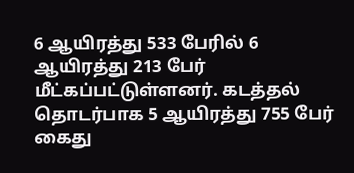6 ஆயிரத்து 533 பேரில் 6 ஆயிரத்து 213 பேர் மீட்கப்பட்டுள்ளனர். கடத்தல் தொடர்பாக 5 ஆயிரத்து 755 பேர் கைது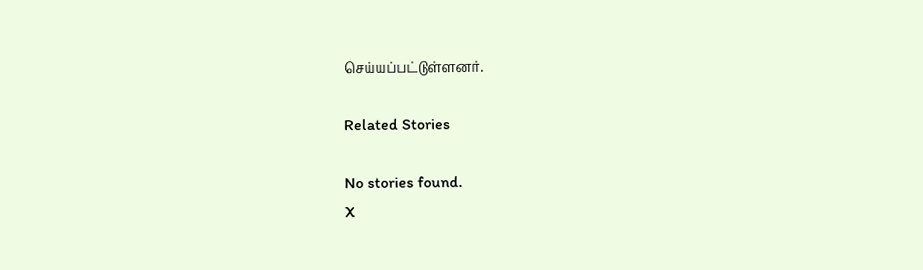செய்யப்பட்டுள்ளனர்.

Related Stories

No stories found.
X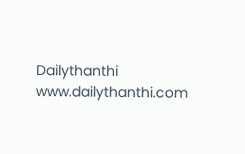Dailythanthi
www.dailythanthi.com